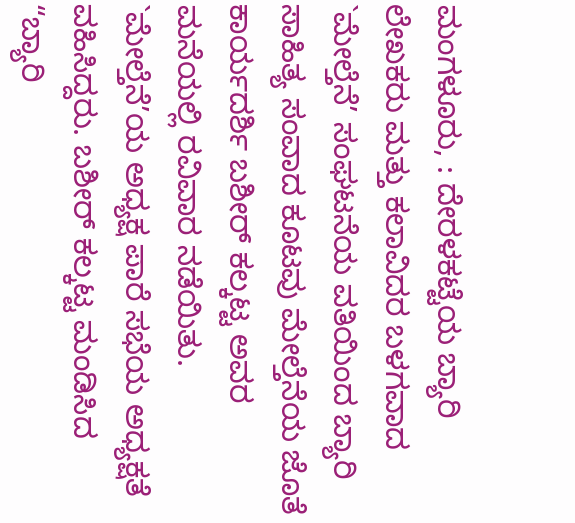ಮಂಗಳೂರು, : ದೇರಳಕಟ್ಟೆಯ ಬ್ಯಾರಿ ಲೇಖಕರು ಮತ್ತು ಕಲಾವಿದರ ಬಳಗವಾದ `ಮೇಲ್ತೆನೆ’ ಸಂಘಟನೆಯ ವತಿಯಿಂದ ಬ್ಯಾರಿ ಸಾಹಿತ್ಯ ಸಂವಾದ ಕೂಟವು ಮೇಲ್ತೆನೆಯ ಜೊತೆ ಕಾರ್ಯದರ್ಶಿ ಬಶೀರ್ ಕಲ್ಕಟ್ಟ ಅವರ ಮನೆಯಲ್ಲಿ ರವಿವಾರ ನಡೆಯಿತು.
`ಮೇಲ್ತೆನೆ’ಯ ಅಧ್ಯಕ್ಷ ಪಾರೆ ಸಭೆಯ ಅಧ್ಯಕ್ಷತೆ ವಹಿಸಿದ್ದರು. ಬಶೀರ್ ಕಲ್ಕಟ್ಟ ಮಂಡಿಸಿದ “ಬ್ಯಾರಿ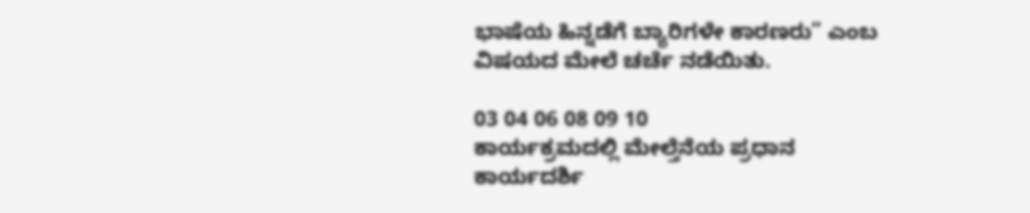ಭಾಷೆಯ ಹಿನ್ನಡೆಗೆ ಬ್ಯಾರಿಗಳೇ ಕಾರಣರು” ಎಂಬ ವಿಷಯದ ಮೇಲೆ ಚರ್ಚೆ ನಡೆಯಿತು.

03 04 06 08 09 10
ಕಾರ್ಯಕ್ರಮದಲ್ಲಿ ಮೇಲ್ತೆನೆಯ ಪ್ರಧಾನ ಕಾರ್ಯದರ್ಶಿ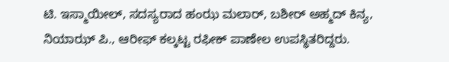ಟಿ. ಇಸ್ಮಾಯೀಲ್, ಸದಸ್ಯರಾದ ಹಂಝ ಮಲಾರ್, ಬಶೀರ್ ಅಹ್ಮದ್ ಕಿನ್ಯ, ನಿಯಾಝ್ ಪಿ., ಆರೀಫ್ ಕಲ್ಕಟ್ಟ ರಫೀಕ್ ಪಾಣೇಲ ಉಪಸ್ಥಿತರಿದ್ದರು.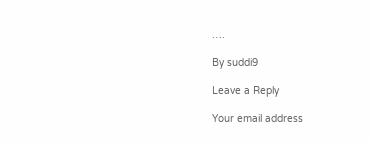….

By suddi9

Leave a Reply

Your email address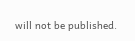will not be published.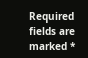Required fields are marked *